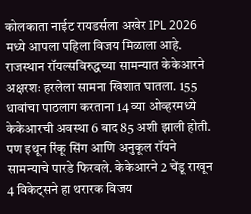कोलकाता नाईट रायडर्सला अखेर IPL 2026 मध्ये आपला पहिला विजय मिळाला आहे. राजस्थान रॉयल्सविरुद्धच्या सामन्यात केकेआरने अक्षरशः हरलेला सामना खिशात घातला. 155 धावांचा पाठलाग करताना 14 व्या ओव्हरमध्ये केकेआरची अवस्था 6 बाद 85 अशी झाली होती. पण इथून रिंकू सिंग आणि अनुकूल रॉयने सामन्याचे पारडे फिरवले. केकेआरने 2 चेंडू राखून 4 विकेट्सने हा थरारक विजय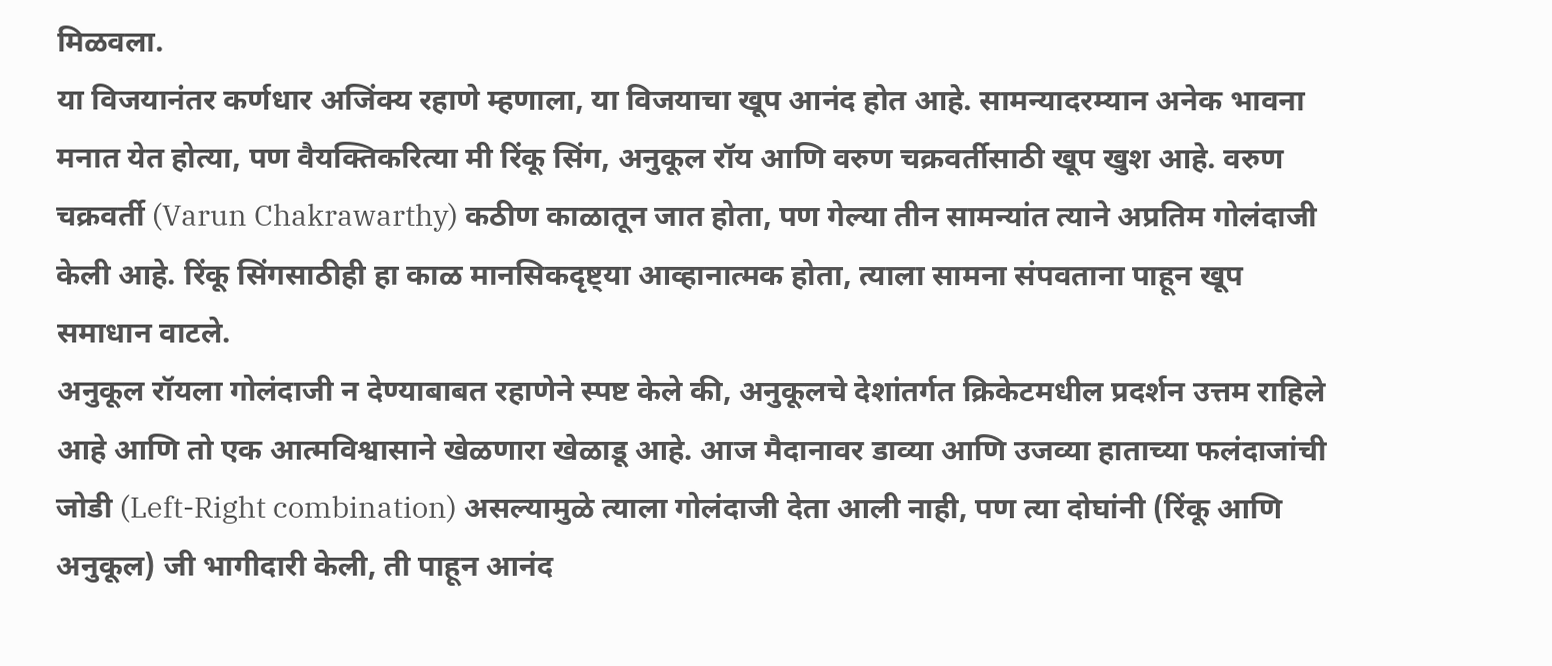मिळवला.
या विजयानंतर कर्णधार अजिंक्य रहाणे म्हणाला, या विजयाचा खूप आनंद होत आहे. सामन्यादरम्यान अनेक भावना मनात येत होत्या, पण वैयक्तिकरित्या मी रिंकू सिंग, अनुकूल रॉय आणि वरुण चक्रवर्तीसाठी खूप खुश आहे. वरुण चक्रवर्ती (Varun Chakrawarthy) कठीण काळातून जात होता, पण गेल्या तीन सामन्यांत त्याने अप्रतिम गोलंदाजी केली आहे. रिंकू सिंगसाठीही हा काळ मानसिकदृष्ट्या आव्हानात्मक होता, त्याला सामना संपवताना पाहून खूप समाधान वाटले.
अनुकूल रॉयला गोलंदाजी न देण्याबाबत रहाणेने स्पष्ट केले की, अनुकूलचे देशांतर्गत क्रिकेटमधील प्रदर्शन उत्तम राहिले आहे आणि तो एक आत्मविश्वासाने खेळणारा खेळाडू आहे. आज मैदानावर डाव्या आणि उजव्या हाताच्या फलंदाजांची जोडी (Left-Right combination) असल्यामुळे त्याला गोलंदाजी देता आली नाही, पण त्या दोघांनी (रिंकू आणि अनुकूल) जी भागीदारी केली, ती पाहून आनंद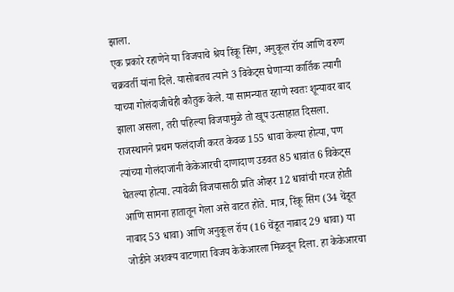झाला.
एक प्रकारे रहाणेने या विजयाचे श्रेय रिंकू सिंग, अनुकूल रॉय आणि वरुण चक्रवर्ती यांना दिले. यासोबतच त्याने 3 विकेट्स घेणाऱ्या कार्तिक त्यागी याच्या गोलंदाजीचेही कौतुक केले. या सामन्यात रहाणे स्वतः शून्यावर बाद झाला असला, तरी पहिल्या विजयामुळे तो खूप उत्साहात दिसला. राजस्थानने प्रथम फलंदाजी करत केवळ 155 धावा केल्या होत्या, पण त्यांच्या गोलंदाजांनी केकेआरची दाणादाण उडवत 85 धावांत 6 विकेट्स घेतल्या होत्या. त्यावेळी विजयासाठी प्रति ओव्हर 12 धावांची गरज होती आणि सामना हातातून गेला असे वाटत होते. मात्र, रिंकू सिंग (34 चेंडूत नाबाद 53 धावा) आणि अनुकूल रॉय (16 चेंडूत नाबाद 29 धावा) या जोडीने अशक्य वाटणारा विजय केकेआरला मिळवून दिला. हा केकेआरचा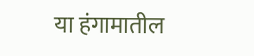या हंगामातील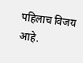पहिलाच विजय आहे.